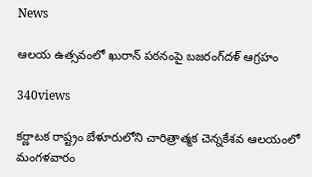News

ఆలయ ఉత్సవంలో ఖురాన్‌ పఠనంపై బజరంగ్‌దళ్‌ ఆగ్రహం

340views

కర్ణాటక రాష్ట్రం బేళూరులోని చారిత్రాత్మక చెన్నకేశవ ఆలయంలో మంగళవారం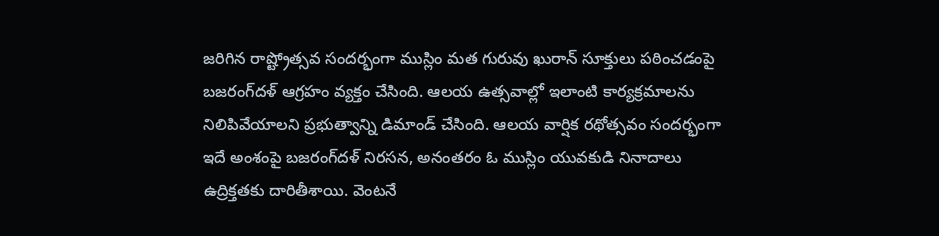జరిగిన రాష్ట్రోత్సవ సందర్భంగా ముస్లిం మత గురువు ఖురాన్‌ సూక్తులు పఠించడంపై బజరంగ్‌దళ్‌ ఆగ్రహం వ్యక్తం చేసింది. ఆలయ ఉత్సవాల్లో ఇలాంటి కార్యక్రమాలను నిలిపివేయాలని ప్రభుత్వాన్ని డిమాండ్‌ చేసింది. ఆలయ వార్షిక రథోత్సవం సందర్భంగా ఇదే అంశంపై బజరంగ్‌దళ్‌ నిరసన, అనంతరం ఓ ముస్లిం యువకుడి నినాదాలు ఉద్రిక్తతకు దారితీశాయి. వెంటనే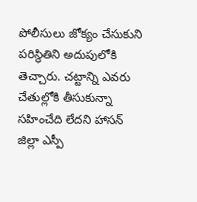పోలీసులు జోక్యం చేసుకుని పరిస్థితిని అదుపులోకి తెచ్చారు. చట్టాన్ని ఎవరు చేతుల్లోకి తీసుకున్నా సహించేది లేదని హాసన్‌ జిల్లా ఎస్పీ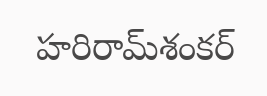హరిరామ్‌శంకర్‌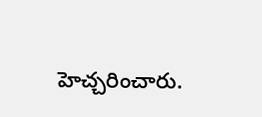హెచ్చరించారు.